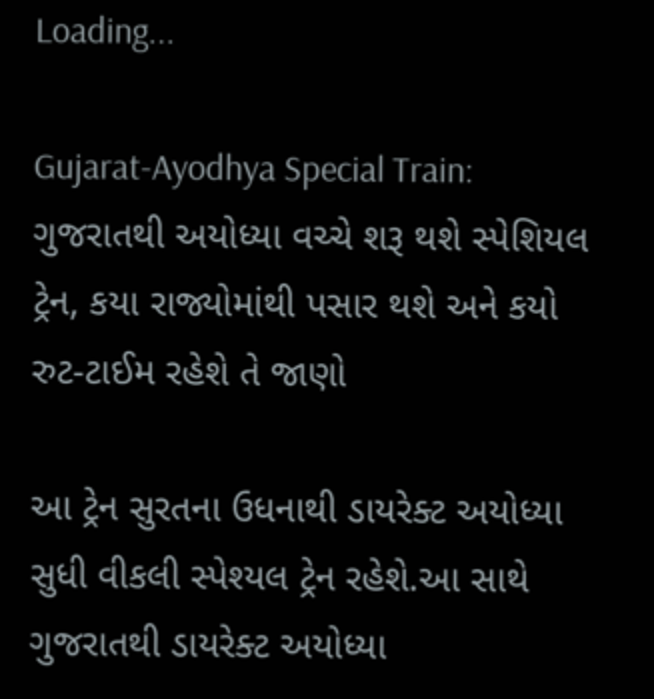Loading...

Gujarat-Ayodhya Special Train: ગુજરાતથી અયોધ્યા વચ્ચે શરૂ થશે સ્પેશિયલ ટ્રેન, કયા રાજ્યોમાંથી પસાર થશે અને કયો રુટ-ટાઈમ રહેશે તે જાણો

આ ટ્રેન સુરતના ઉધનાથી ડાયરેક્ટ અયોધ્યા સુધી વીકલી સ્પેશ્યલ ટ્રેન રહેશે.આ સાથે ગુજરાતથી ડાયરેક્ટ અયોધ્યા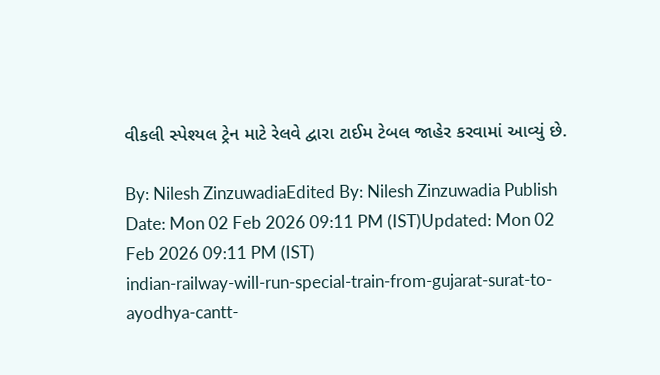વીકલી સ્પેશ્યલ ટ્રેન માટે રેલવે દ્વારા ટાઈમ ટેબલ જાહેર કરવામાં આવ્યું છે.

By: Nilesh ZinzuwadiaEdited By: Nilesh Zinzuwadia Publish Date: Mon 02 Feb 2026 09:11 PM (IST)Updated: Mon 02 Feb 2026 09:11 PM (IST)
indian-railway-will-run-special-train-from-gujarat-surat-to-ayodhya-cantt-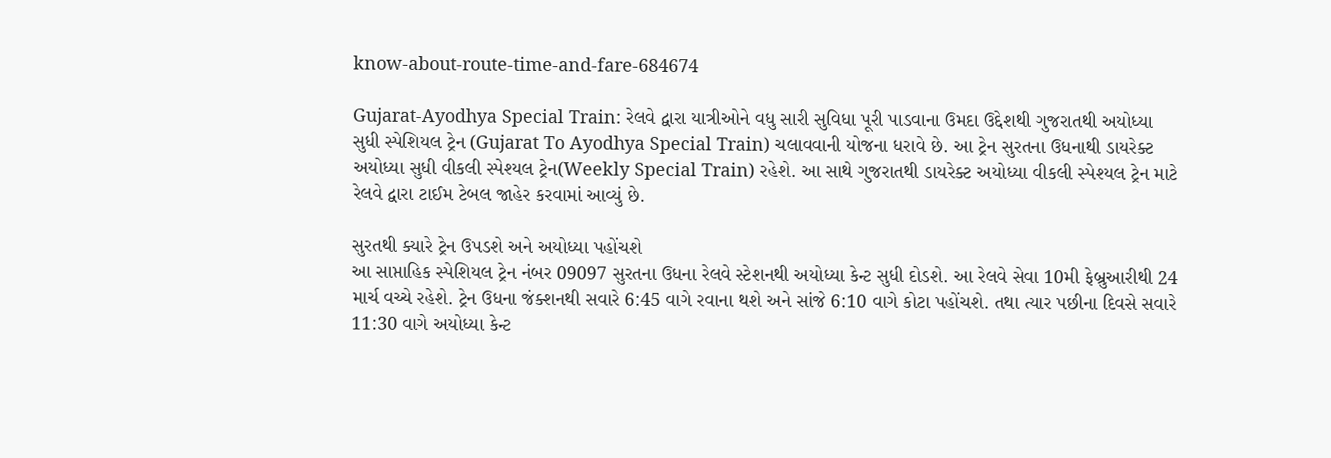know-about-route-time-and-fare-684674

Gujarat-Ayodhya Special Train: રેલવે દ્વારા યાત્રીઓને વધુ સારી સુવિધા પૂરી પાડવાના ઉમદા ઉદ્દેશથી ગુજરાતથી અયોધ્યા સુધી સ્પેશિયલ ટ્રેન (Gujarat To Ayodhya Special Train) ચલાવવાની યોજના ધરાવે છે. આ ટ્રેન સુરતના ઉધનાથી ડાયરેક્ટ અયોધ્યા સુધી વીકલી સ્પેશ્યલ ટ્રેન(Weekly Special Train) રહેશે. આ સાથે ગુજરાતથી ડાયરેક્ટ અયોધ્યા વીકલી સ્પેશ્યલ ટ્રેન માટે રેલવે દ્વારા ટાઈમ ટેબલ જાહેર કરવામાં આવ્યું છે.

સુરતથી ક્યારે ટ્રેન ઉપડશે અને અયોધ્યા પહોંચશે
આ સાપ્તાહિક સ્પેશિયલ ટ્રેન નંબર 09097 સુરતના ઉધના રેલવે સ્ટેશનથી અયોધ્યા કેન્ટ સુધી દોડશે. આ રેલવે સેવા 10મી ફેબ્રુઆરીથી 24 માર્ચ વચ્ચે રહેશે. ટ્રેન ઉધના જંક્શનથી સવારે 6:45 વાગે રવાના થશે અને સાંજે 6:10 વાગે કોટા પહોંચશે. તથા ત્યાર પછીના દિવસે સવારે 11:30 વાગે અયોધ્યા કેન્ટ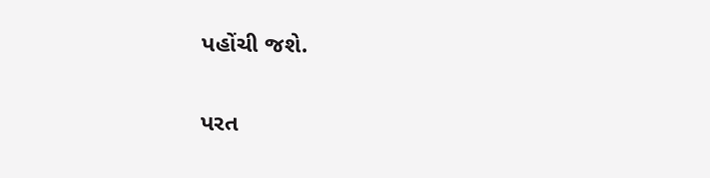પહોંચી જશે.

પરત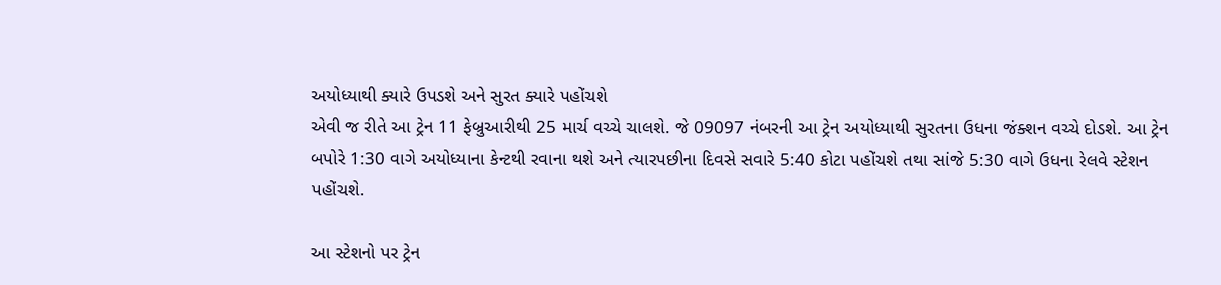અયોધ્યાથી ક્યારે ઉપડશે અને સુરત ક્યારે પહોંચશે
એવી જ રીતે આ ટ્રેન 11 ફેબ્રુઆરીથી 25 માર્ચ વચ્ચે ચાલશે. જે 09097 નંબરની આ ટ્રેન અયોધ્યાથી સુરતના ઉધના જંક્શન વચ્ચે દોડશે. આ ટ્રેન બપોરે 1:30 વાગે અયોધ્યાના કેન્ટથી રવાના થશે અને ત્યારપછીના દિવસે સવારે 5:40 કોટા પહોંચશે તથા સાંજે 5:30 વાગે ઉધના રેલવે સ્ટેશન પહોંચશે.

આ સ્ટેશનો પર ટ્રેન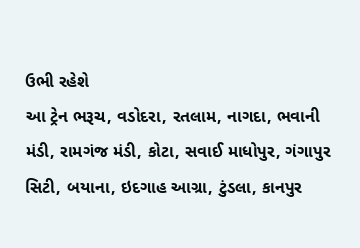ઉભી રહેશે
આ ટ્રેન ભરૂચ, વડોદરા, રતલામ, નાગદા, ભવાની મંડી, રામગંજ મંડી, કોટા, સવાઈ માધોપુર, ગંગાપુર સિટી, બયાના, ઇદગાહ આગ્રા, ટુંડલા, કાનપુર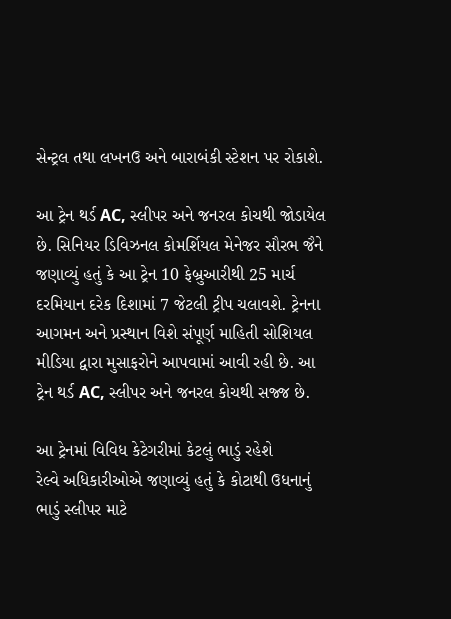સેન્ટ્રલ તથા લખનઉ અને બારાબંકી સ્ટેશન પર રોકાશે.

આ ટ્રેન થર્ડ AC, સ્લીપર અને જનરલ કોચથી જોડાયેલ છે. સિનિયર ડિવિઝનલ કોમર્શિયલ મેનેજર સૌરભ જૈને જણાવ્યું હતું કે આ ટ્રેન 10 ફેબ્રુઆરીથી 25 માર્ચ દરમિયાન દરેક દિશામાં 7 જેટલી ટ્રીપ ચલાવશે. ટ્રેનના આગમન અને પ્રસ્થાન વિશે સંપૂર્ણ માહિતી સોશિયલ મીડિયા દ્વારા મુસાફરોને આપવામાં આવી રહી છે. આ ટ્રેન થર્ડ AC, સ્લીપર અને જનરલ કોચથી સજ્જ છે.

આ ટ્રેનમાં વિવિધ કેટેગરીમાં કેટલું ભાડું રહેશે
રેલ્વે અધિકારીઓએ જણાવ્યું હતું કે કોટાથી ઉધનાનું ભાડું સ્લીપર માટે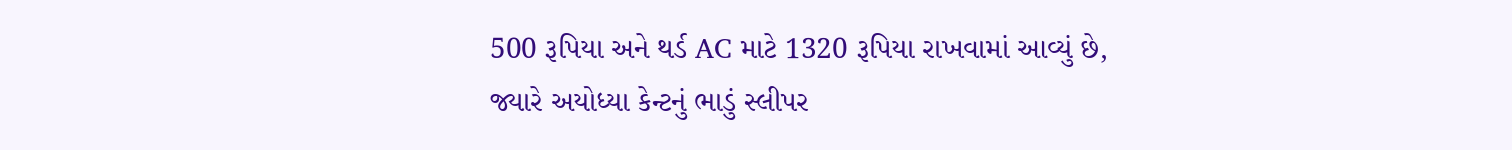500 રૂપિયા અને થર્ડ AC માટે 1320 રૂપિયા રાખવામાં આવ્યું છે, જ્યારે અયોધ્યા કેન્ટનું ભાડું સ્લીપર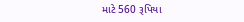માટે 560 રૂપિયા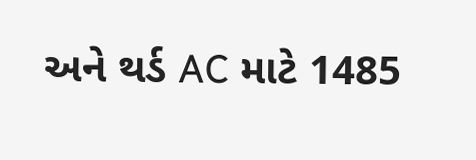અને થર્ડ AC માટે 1485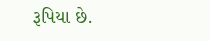રૂપિયા છે.